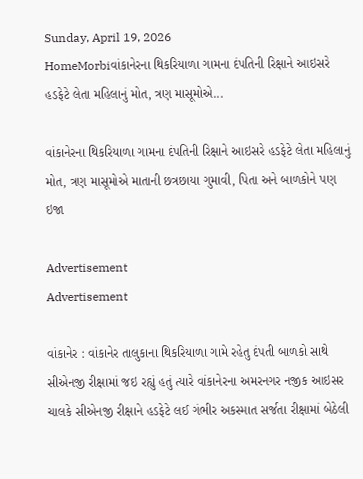Sunday, April 19, 2026
HomeMorbiવાંકાનેરના થિકરિયાળા ગામના દંપતિની રિક્ષાને આઇસરે હડફેટે લેતા મહિલાનું મોત, ત્રણ માસૂમોએ...

વાંકાનેરના થિકરિયાળા ગામના દંપતિની રિક્ષાને આઇસરે હડફેટે લેતા મહિલાનું મોત, ત્રણ માસૂમોએ માતાની છત્રછાયા ગુમાવી, પિતા અને બાળકોને પણ ઇજા

Advertisement
Advertisement

વાંકાનેર : વાંકાનેર તાલુકાના થિકરિયાળા ગામે રહેતુ દંપતી બાળકો સાથે સીએનજી રીક્ષામાં જઇ રહ્યું હતું ત્યારે વાંકાનેરના અમરનગર નજીક આઇસર ચાલકે સીએનજી રીક્ષાને હડફેટે લઈ ગંભીર અકસ્માત સર્જતા રીક્ષામાં બેઠેલી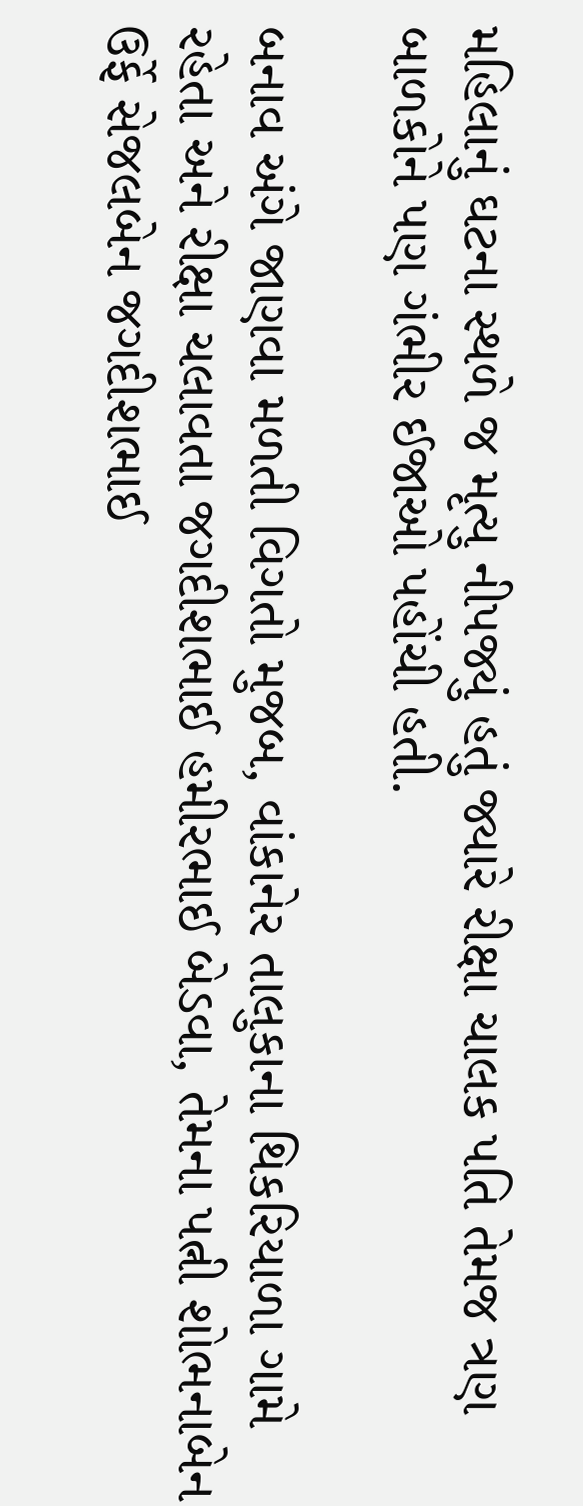મહિલાનું ઘટના સ્થળે જ મૃત્યુ નીપજ્યું હતું જ્યારે રીક્ષા ચાલક પતિ તેમજ ત્રણ બાળકોને પણ ગંભીર ઈજાઓ પહોંચી હતી.

બનાવ અંગે જાણવા મળતી વિગતો મુજબ, વાંકાનેર તાલુકાના થિકરિયાળા ગામે રહેતા અને રીક્ષા ચલાવતા જગદીશભાઈ હમીરભાઈ બેડવા, તેમના પત્ની શોભનાબેન ઉર્ફે સેજલબેન જગદીશભાઈ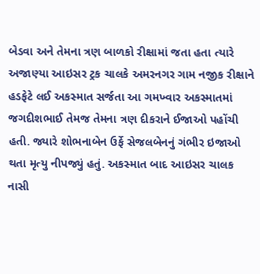બેડવા અને તેમના ત્રણ બાળકો રીક્ષામાં જતા હતા ત્યારે અજાણ્યા આઇસર ટ્રક ચાલકે અમરનગર ગામ નજીક રીક્ષાને હડફેટે લઈ અકસ્માત સર્જતા આ ગમખ્વાર અકસ્માતમાં જગદીશભાઈ તેમજ તેમના ત્રણ દીકરાને ઈજાઓ પહોંચી હતી. જ્યારે શોભનાબેન ઉર્ફે સેજલબેનનું ગંભીર ઇજાઓ થતા મૃત્યુ નીપજ્યું હતું. અકસ્માત બાદ આઇસર ચાલક નાસી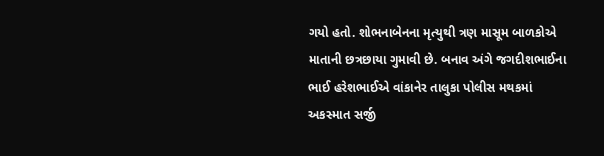ગયો હતો. શોભનાબેનના મૃત્યુથી ત્રણ માસૂમ બાળકોએ માતાની છત્રછાયા ગુમાવી છે. બનાવ અંગે જગદીશભાઈના ભાઈ હરેશભાઈએ વાંકાનેર તાલુકા પોલીસ મથકમાં અકસ્માત સર્જી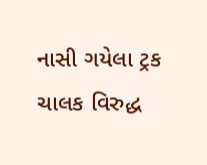નાસી ગયેલા ટ્રક ચાલક વિરુદ્ધ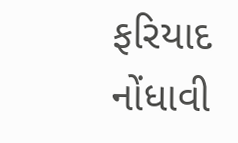ફરિયાદ નોંધાવી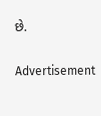છે.

Advertisement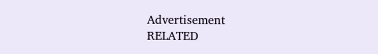Advertisement
RELATED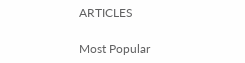ARTICLES

Most Popular